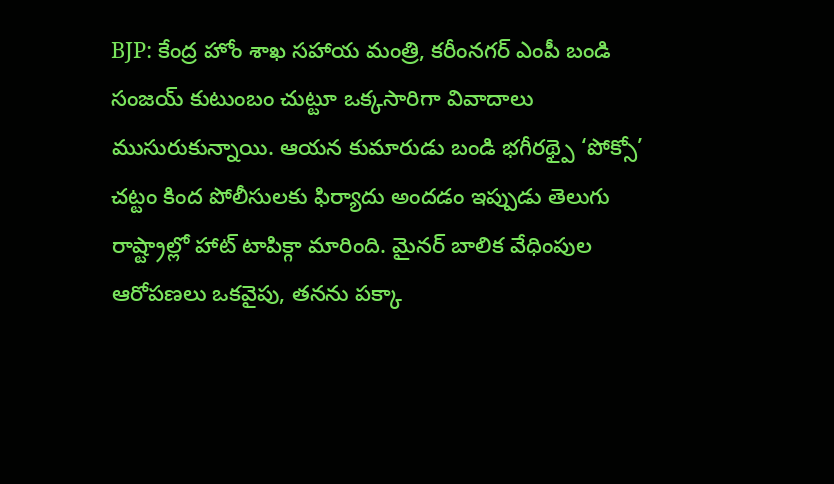BJP: కేంద్ర హోం శాఖ సహాయ మంత్రి, కరీంనగర్ ఎంపీ బండి సంజయ్ కుటుంబం చుట్టూ ఒక్కసారిగా వివాదాలు ముసురుకున్నాయి. ఆయన కుమారుడు బండి భగీరథ్పై ‘పోక్సో’ చట్టం కింద పోలీసులకు ఫిర్యాదు అందడం ఇప్పుడు తెలుగు రాష్ట్రాల్లో హాట్ టాపిక్గా మారింది. మైనర్ బాలిక వేధింపుల ఆరోపణలు ఒకవైపు, తనను పక్కా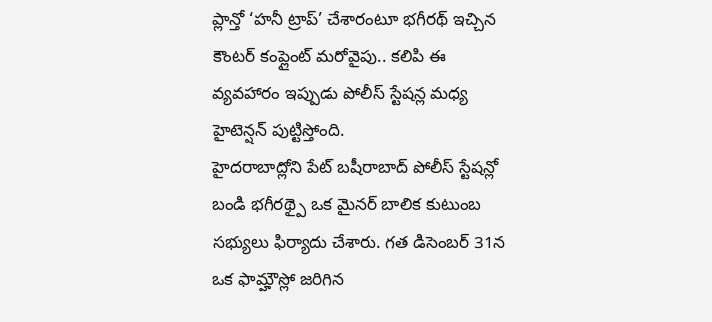ప్లాన్తో ‘హనీ ట్రాప్’ చేశారంటూ భగీరథ్ ఇచ్చిన కౌంటర్ కంప్లైంట్ మరోవైపు.. కలిపి ఈ వ్యవహారం ఇప్పుడు పోలీస్ స్టేషన్ల మధ్య హైటెన్షన్ పుట్టిస్తోంది.
హైదరాబాద్లోని పేట్ బషీరాబాద్ పోలీస్ స్టేషన్లో బండి భగీరథ్పై ఒక మైనర్ బాలిక కుటుంబ సభ్యులు ఫిర్యాదు చేశారు. గత డిసెంబర్ 31న ఒక ఫామ్హౌస్లో జరిగిన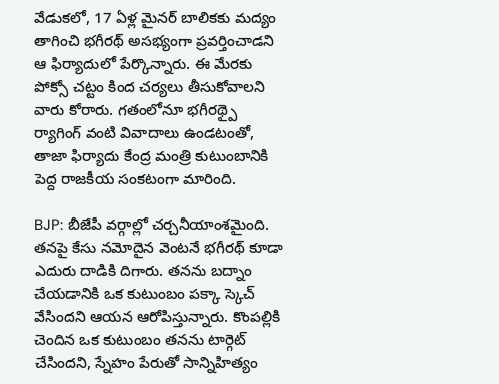వేడుకలో, 17 ఏళ్ల మైనర్ బాలికకు మద్యం తాగించి భగీరథ్ అసభ్యంగా ప్రవర్తించాడని ఆ ఫిర్యాదులో పేర్కొన్నారు. ఈ మేరకు పోక్సో చట్టం కింద చర్యలు తీసుకోవాలని వారు కోరారు. గతంలోనూ భగీరథ్పై ర్యాగింగ్ వంటి వివాదాలు ఉండటంతో, తాజా ఫిర్యాదు కేంద్ర మంత్రి కుటుంబానికి పెద్ద రాజకీయ సంకటంగా మారింది.

BJP: బీజేపీ వర్గాల్లో చర్చనీయాంశమైంది.
తనపై కేసు నమోదైన వెంటనే భగీరథ్ కూడా ఎదురు దాడికి దిగారు. తనను బద్నాం చేయడానికి ఒక కుటుంబం పక్కా స్కెచ్ వేసిందని ఆయన ఆరోపిస్తున్నారు. కొంపల్లికి చెందిన ఒక కుటుంబం తనను టార్గెట్ చేసిందని, స్నేహం పేరుతో సాన్నిహిత్యం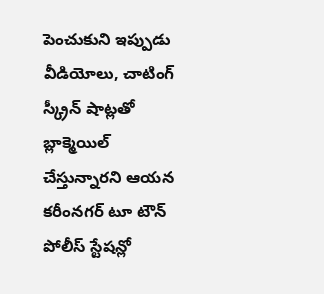పెంచుకుని ఇప్పుడు వీడియోలు, చాటింగ్ స్క్రీన్ షాట్లతో బ్లాక్మెయిల్ చేస్తున్నారని ఆయన కరీంనగర్ టూ టౌన్ పోలీస్ స్టేషన్లో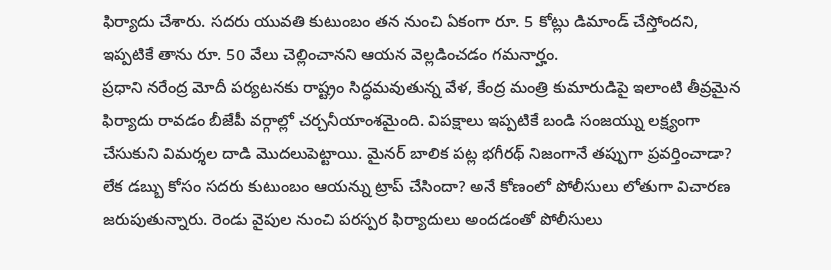ఫిర్యాదు చేశారు. సదరు యువతి కుటుంబం తన నుంచి ఏకంగా రూ. 5 కోట్లు డిమాండ్ చేస్తోందని, ఇప్పటికే తాను రూ. 50 వేలు చెల్లించానని ఆయన వెల్లడించడం గమనార్హం.
ప్రధాని నరేంద్ర మోదీ పర్యటనకు రాష్ట్రం సిద్ధమవుతున్న వేళ, కేంద్ర మంత్రి కుమారుడిపై ఇలాంటి తీవ్రమైన ఫిర్యాదు రావడం బీజేపీ వర్గాల్లో చర్చనీయాంశమైంది. విపక్షాలు ఇప్పటికే బండి సంజయ్ను లక్ష్యంగా చేసుకుని విమర్శల దాడి మొదలుపెట్టాయి. మైనర్ బాలిక పట్ల భగీరథ్ నిజంగానే తప్పుగా ప్రవర్తించాడా? లేక డబ్బు కోసం సదరు కుటుంబం ఆయన్ను ట్రాప్ చేసిందా? అనే కోణంలో పోలీసులు లోతుగా విచారణ జరుపుతున్నారు. రెండు వైపుల నుంచి పరస్పర ఫిర్యాదులు అందడంతో పోలీసులు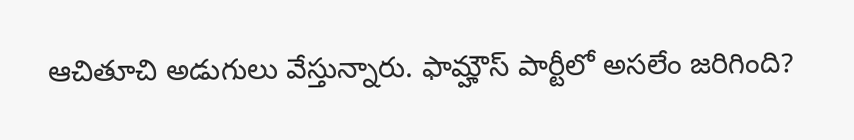ఆచితూచి అడుగులు వేస్తున్నారు. ఫామ్హౌస్ పార్టీలో అసలేం జరిగింది?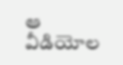ఆ వీడియోల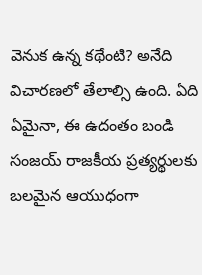వెనుక ఉన్న కథేంటి? అనేది విచారణలో తేలాల్సి ఉంది. ఏది ఏమైనా, ఈ ఉదంతం బండి సంజయ్ రాజకీయ ప్రత్యర్థులకు బలమైన ఆయుధంగా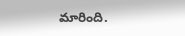మారింది.